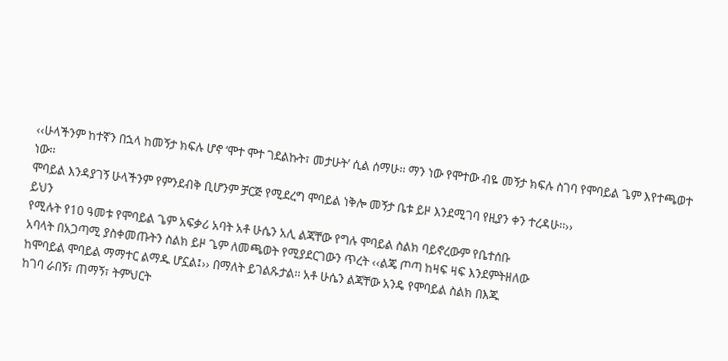‹‹ሁላችንም ከተኛን በኋላ ከመኝታ ክፍሉ ሆኖ ‘ሞተ ሞተ ገደልኩት፣ መታሁት’ ሲል ሰማሁ፡፡ ማን ነው የሞተው ብዬ መኝታ ክፍሉ ስገባ የሞባይል ጌም እየተጫወተ ነው፡፡
ሞባይል እንዳያገኝ ሁላችንም የምንደብቅ ቢሆንም ቻርጅ የሚደረግ ሞባይል ነቅሎ መኝታ ቤቱ ይዞ እንደሚገባ የዚያን ቀን ተረዳሁ፡፡››
ይህን
የሚሉት የ10 ዓመቱ የሞባይል ጌም አፍቃሪ አባት አቶ ሁሴን አሊ ልጃቸው የግሉ ሞባይል ስልክ ባይኖረውም የቤተሰቡ
አባላት በአጋጣሚ ያስቀመጡትን ስልክ ይዞ ጌም ለመጫወት የሚያደርገውን ጥረት ‹‹ልጄ ጦጣ ከዛፍ ዛፍ እንደምትዘለው
ከሞባይል ሞባይል ማማተር ልማዱ ሆኗል፤›› በማለት ይገልጹታል፡፡ አቶ ሁሴን ልጃቸው አንዴ የሞባይል ስልክ በእጁ
ከገባ ራበኝ፣ ጠማኝ፣ ትምህርት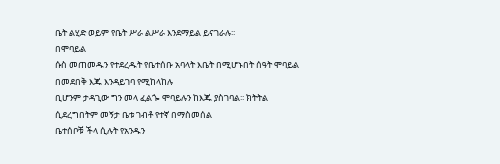ቤት ልሂድ ወይም የቤት ሥራ ልሥራ እንደማይል ይናገራሉ፡፡
በሞባይል
ሱስ መጠመዱን የተደረዱት የቤተሰቡ አባላት እቤት በሚሆኑበት ሰዓት ሞባይል በመደበቅ እጁ እንዳይገባ የሚከላከሉ
ቢሆንም ታዳጊው ግን መላ ፈልጐ ሞባይሉን ከእጁ ያስገባል፡፡ ክትትል ሲደረግበትም መኝታ ቤቱ ገብቶ የተኛ በማስመሰል
ቤተሰቦቹ ችላ ሲሉት የአንዱን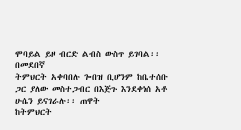ሞባይል ይዞ ብርድ ልብስ ውስጥ ይገባል፡፡
በመደበኛ
ትምህርት አቀባበሉ ጐበዝ ቢሆንም ከቤተሰቡ ጋር ያለው መስተጋብር በእጅጉ እንደቀነሰ አቶ ሁሴን ይናገራሉ፡፡ ጠዋት
ከትምህርት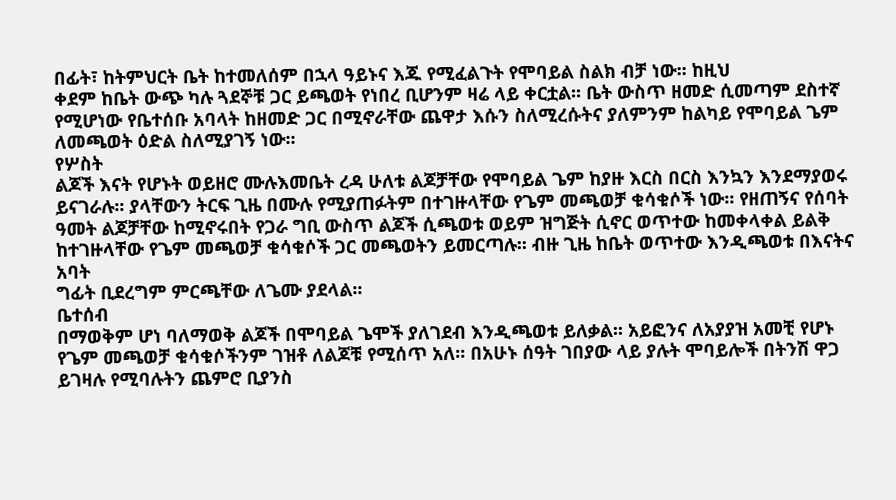በፊት፣ ከትምህርት ቤት ከተመለሰም በኋላ ዓይኑና እጁ የሚፈልጉት የሞባይል ስልክ ብቻ ነው፡፡ ከዚህ
ቀደም ከቤት ውጭ ካሉ ጓደኞቹ ጋር ይጫወት የነበረ ቢሆንም ዛሬ ላይ ቀርቷል፡፡ ቤት ውስጥ ዘመድ ሲመጣም ደስተኛ
የሚሆነው የቤተሰቡ አባላት ከዘመድ ጋር በሚኖራቸው ጨዋታ እሱን ስለሚረሱትና ያለምንም ከልካይ የሞባይል ጌም
ለመጫወት ዕድል ስለሚያገኝ ነው፡፡
የሦስት
ልጆች እናት የሆኑት ወይዘሮ ሙሉእመቤት ረዳ ሁለቱ ልጆቻቸው የሞባይል ጌም ከያዙ እርስ በርስ እንኳን እንደማያወሩ
ይናገራሉ፡፡ ያላቸውን ትርፍ ጊዜ በሙሉ የሚያጠፉትም በተገዙላቸው የጌም መጫወቻ ቁሳቁሶች ነው፡፡ የዘጠኝና የሰባት
ዓመት ልጆቻቸው ከሚኖሩበት የጋራ ግቢ ውስጥ ልጆች ሲጫወቱ ወይም ዝግጅት ሲኖር ወጥተው ከመቀላቀል ይልቅ
ከተገዙላቸው የጌም መጫወቻ ቁሳቁሶች ጋር መጫወትን ይመርጣሉ፡፡ ብዙ ጊዜ ከቤት ወጥተው እንዲጫወቱ በእናትና አባት
ግፊት ቢደረግም ምርጫቸው ለጌሙ ያደላል፡፡
ቤተሰብ
በማወቅም ሆነ ባለማወቅ ልጆች በሞባይል ጌሞች ያለገደብ እንዲጫወቱ ይለቃል፡፡ አይፎንና ለአያያዝ አመቺ የሆኑ
የጌም መጫወቻ ቁሳቁሶችንም ገዝቶ ለልጆቹ የሚሰጥ አለ፡፡ በአሁኑ ሰዓት ገበያው ላይ ያሉት ሞባይሎች በትንሽ ዋጋ
ይገዛሉ የሚባሉትን ጨምሮ ቢያንስ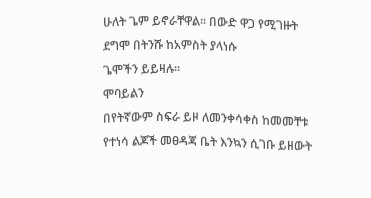ሁለት ጌም ይኖራቸዋል፡፡ በውድ ዋጋ የሚገዙት ደግሞ በትንሹ ከአምስት ያላነሱ
ጌሞችን ይይዛሉ፡፡
ሞባይልን
በየትኛውም ስፍራ ይዞ ለመንቀሳቀስ ከመመቸቱ የተነሳ ልጆች መፀዳጃ ቤት እንኳን ሲገቡ ይዘውት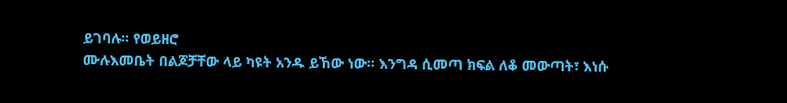ይገባሉ፡፡ የወይዘሮ
ሙሉእመቤት በልጆቻቸው ላይ ካዩት አንዱ ይኸው ነው፡፡ እንግዳ ሲመጣ ክፍል ለቆ መውጣት፣ እነሱ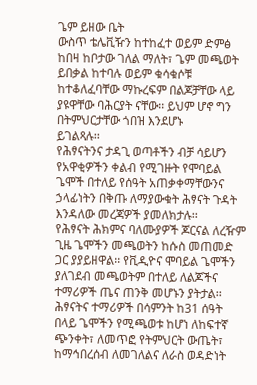ጌም ይዘው ቤት
ውስጥ ቴሌቪዥን ከተከፈተ ወይም ድምፅ ከበዛ ከቦታው ገለል ማለት፣ ጌም መጫወት ይበቃል ከተባሉ ወይም ቁሳቁሶቹ
ከተቆለፈባቸው ማኩረፍም በልጆቻቸው ላይ ያዩዋቸው ባሕርያት ናቸው፡፡ ይህም ሆኖ ግን በትምህርታቸው ጎበዝ እንደሆኑ
ይገልጻሉ፡፡
የሕፃናትንና ታዳጊ ወጣቶችን ብቻ ሳይሆን የአዋቂዎችን ቀልብ የሚገዙት የሞባይል ጌሞች በተለይ የሰዓት አጠቃቀማቸውንና ኃላፊነትን በቅጡ ለማያውቁት ሕፃናት ጉዳት እንዳለው መረጃዎች ያመለክታሉ፡፡
የሕፃናት ሕክምና ባለሙያዎች ጆርናል ለረዥም ጊዜ ጌሞችን መጫወትን ከሱስ መጠመድ ጋር ያያይዘዋል፡፡ የቪዲዮና ሞባይል ጌሞችን ያለገደብ መጫወትም በተለይ ለልጆችና ተማሪዎች ጤና ጠንቅ መሆኑን ያትታል፡፡
ሕፃናትና ተማሪዎች በሳምንት ከ31 ሰዓት በላይ ጌሞችን የሚጫወቱ ከሆነ ለከፍተኛ ጭንቀት፣ ለመጥፎ የትምህርት ውጤት፣ ከማኅበረሰብ ለመገለልና ለራስ ወዳድነት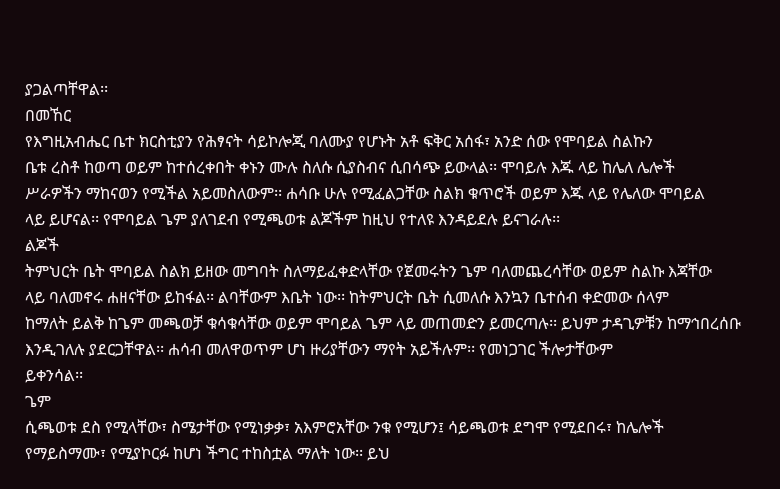ያጋልጣቸዋል፡፡
በመኸር
የእግዚአብሔር ቤተ ክርስቲያን የሕፃናት ሳይኮሎጂ ባለሙያ የሆኑት አቶ ፍቅር አሰፋ፣ አንድ ሰው የሞባይል ስልኩን
ቤቱ ረስቶ ከወጣ ወይም ከተሰረቀበት ቀኑን ሙሉ ስለሱ ሲያስብና ሲበሳጭ ይውላል፡፡ ሞባይሉ እጁ ላይ ከሌለ ሌሎች
ሥራዎችን ማከናወን የሚችል አይመስለውም፡፡ ሐሳቡ ሁሉ የሚፈልጋቸው ስልክ ቁጥሮች ወይም እጁ ላይ የሌለው ሞባይል
ላይ ይሆናል፡፡ የሞባይል ጌም ያለገደብ የሚጫወቱ ልጆችም ከዚህ የተለዩ እንዳይደሉ ይናገራሉ፡፡
ልጆች
ትምህርት ቤት ሞባይል ስልክ ይዘው መግባት ስለማይፈቀድላቸው የጀመሩትን ጌም ባለመጨረሳቸው ወይም ስልኩ እጃቸው
ላይ ባለመኖሩ ሐዘናቸው ይከፋል፡፡ ልባቸውም እቤት ነው፡፡ ከትምህርት ቤት ሲመለሱ እንኳን ቤተሰብ ቀድመው ሰላም
ከማለት ይልቅ ከጌም መጫወቻ ቁሳቁሳቸው ወይም ሞባይል ጌም ላይ መጠመድን ይመርጣሉ፡፡ ይህም ታዳጊዎቹን ከማኅበረሰቡ
እንዲገለሉ ያደርጋቸዋል፡፡ ሐሳብ መለዋወጥም ሆነ ዙሪያቸውን ማየት አይችሉም፡፡ የመነጋገር ችሎታቸውም
ይቀንሳል፡፡
ጌም
ሲጫወቱ ደስ የሚላቸው፣ ስሜታቸው የሚነቃቃ፣ አእምሮአቸው ንቁ የሚሆን፤ ሳይጫወቱ ደግሞ የሚደበሩ፣ ከሌሎች
የማይስማሙ፣ የሚያኮርፉ ከሆነ ችግር ተከስቷል ማለት ነው፡፡ ይህ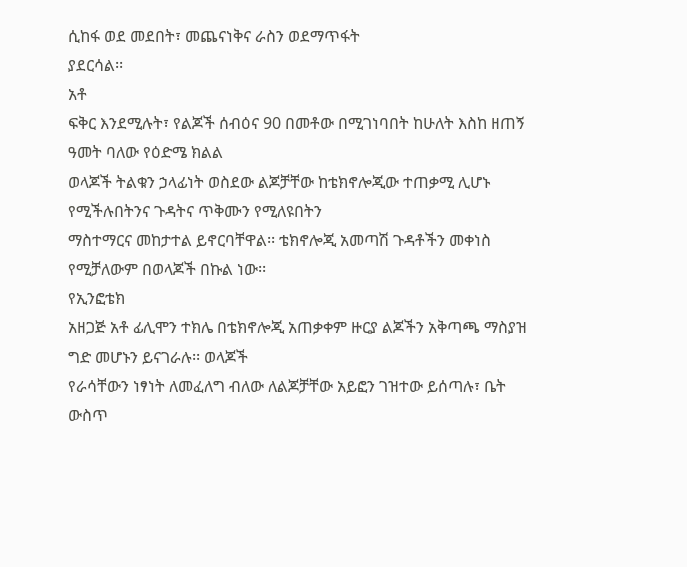ሲከፋ ወደ መደበት፣ መጨናነቅና ራስን ወደማጥፋት
ያደርሳል፡፡
አቶ
ፍቅር እንደሚሉት፣ የልጆች ሰብዕና 90 በመቶው በሚገነባበት ከሁለት እስከ ዘጠኝ ዓመት ባለው የዕድሜ ክልል
ወላጆች ትልቁን ኃላፊነት ወስደው ልጆቻቸው ከቴክኖሎጂው ተጠቃሚ ሊሆኑ የሚችሉበትንና ጉዳትና ጥቅሙን የሚለዩበትን
ማስተማርና መከታተል ይኖርባቸዋል፡፡ ቴክኖሎጂ አመጣሽ ጉዳቶችን መቀነስ የሚቻለውም በወላጆች በኩል ነው፡፡
የኢንፎቴክ
አዘጋጅ አቶ ፊሊሞን ተክሌ በቴክኖሎጂ አጠቃቀም ዙርያ ልጆችን አቅጣጫ ማስያዝ ግድ መሆኑን ይናገራሉ፡፡ ወላጆች
የራሳቸውን ነፃነት ለመፈለግ ብለው ለልጆቻቸው አይፎን ገዝተው ይሰጣሉ፣ ቤት ውስጥ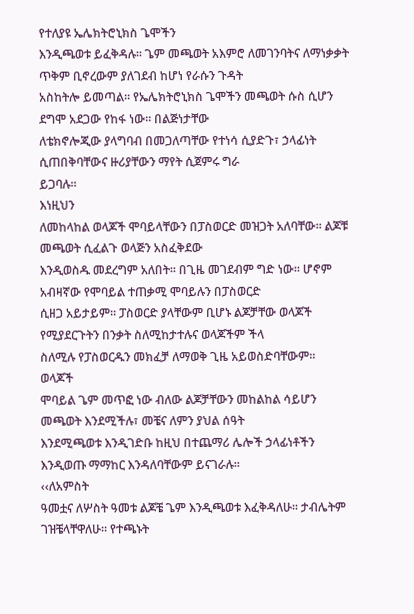የተለያዩ ኤሌክትሮኒክስ ጌሞችን
እንዲጫወቱ ይፈቅዳሉ፡፡ ጌም መጫወት አእምሮ ለመገንባትና ለማነቃቃት ጥቅም ቢኖረውም ያለገደብ ከሆነ የራሱን ጉዳት
አስከትሎ ይመጣል፡፡ የኤሌክትሮኒክስ ጌሞችን መጫወት ሱስ ሲሆን ደግሞ አደጋው የከፋ ነው፡፡ በልጅነታቸው
ለቴክኖሎጂው ያላግባብ በመጋለጣቸው የተነሳ ሲያድጉ፣ ኃላፊነት ሲጠበቅባቸውና ዙሪያቸውን ማየት ሲጀምሩ ግራ
ይጋባሉ፡፡
እነዚህን
ለመከላከል ወላጆች ሞባይላቸውን በፓስወርድ መዝጋት አለባቸው፡፡ ልጆቹ መጫወት ሲፈልጉ ወላጅን አስፈቅደው
እንዲወስዱ መደረግም አለበት፡፡ በጊዜ መገደብም ግድ ነው፡፡ ሆኖም አብዛኛው የሞባይል ተጠቃሚ ሞባይሉን በፓስወርድ
ሲዘጋ አይታይም፡፡ ፓስወርድ ያላቸውም ቢሆኑ ልጆቻቸው ወላጆች የሚያደርጉትን በንቃት ስለሚከታተሉና ወላጆችም ችላ
ስለሚሉ የፓስወርዱን መክፈቻ ለማወቅ ጊዜ አይወስድባቸውም፡፡
ወላጆች
ሞባይል ጌም መጥፎ ነው ብለው ልጆቻቸውን መከልከል ሳይሆን መጫወት እንደሚችሉ፣ መቼና ለምን ያህል ሰዓት
እንደሚጫወቱ እንዲገድቡ ከዚህ በተጨማሪ ሌሎች ኃላፊነቶችን እንዲወጡ ማማከር እንዳለባቸውም ይናገራሉ፡፡
‹‹ለአምስት
ዓመቷና ለሦስት ዓመቱ ልጆቼ ጌም እንዲጫወቱ እፈቅዳለሁ፡፡ ታብሌትም ገዝቼላቸዋለሁ፡፡ የተጫኑት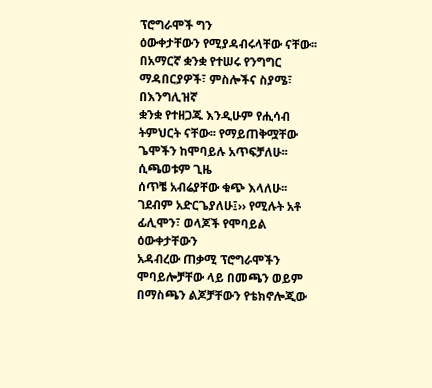ፕሮግራሞች ግን
ዕውቀታቸውን የሚያዳብሩላቸው ናቸው፡፡ በአማርኛ ቋንቋ የተሠሩ የንግግር ማዳበርያዎች፣ ምስሎችና ስያሜ፣ በእንግሊዝኛ
ቋንቋ የተዘጋጁ እንዲሁም የሒሳብ ትምህርት ናቸው፡፡ የማይጠቅሟቸው ጌሞችን ከሞባይሉ አጥፍቻለሁ፡፡ ሲጫወቱም ጊዜ
ሰጥቼ አብሬያቸው ቁጭ እላለሁ፡፡ ገደብም አድርጌያለሁ፤›› የሚሉት አቶ ፊሊሞን፣ ወላጆች የሞባይል ዕውቀታቸውን
አዳብረው ጠቃሚ ፕሮግራሞችን ሞባይሎቻቸው ላይ በመጫን ወይም በማስጫን ልጆቻቸውን የቴክኖሎጂው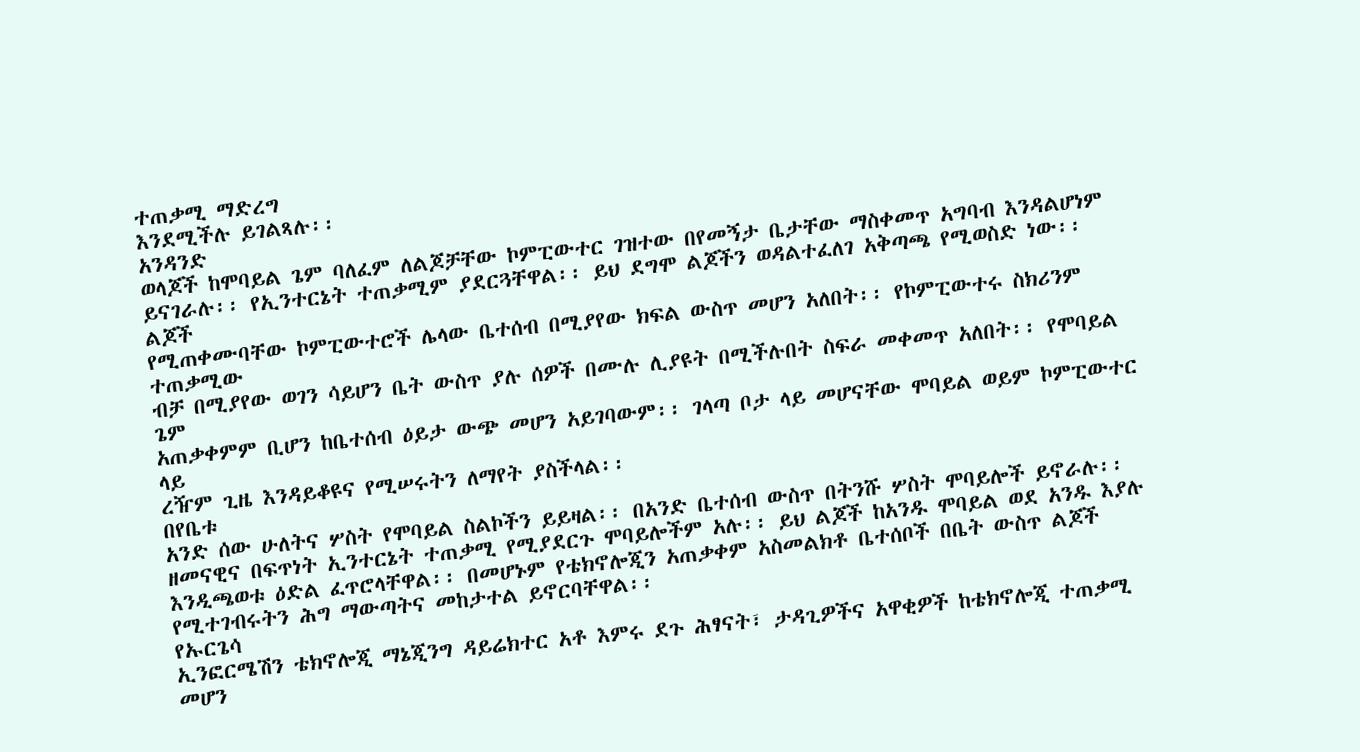ተጠቃሚ ማድረግ
እንደሚችሉ ይገልጻሉ፡፡
አንዳንድ
ወላጆች ከሞባይል ጌም ባለፈም ለልጆቻቸው ኮምፒውተር ገዝተው በየመኝታ ቤታቸው ማስቀመጥ አግባብ እንዳልሆነም
ይናገራሉ፡፡ የኢንተርኔት ተጠቃሚም ያደርጓቸዋል፡፡ ይህ ደግሞ ልጆችን ወዳልተፈለገ አቅጣጫ የሚወስድ ነው፡፡ ልጆች
የሚጠቀሙባቸው ኮምፒውተሮች ሌላው ቤተሰብ በሚያየው ክፍል ውስጥ መሆን አለበት፡፡ የኮምፒውተሩ ስክሪንም ተጠቃሚው
ብቻ በሚያየው ወገን ሳይሆን ቤት ውስጥ ያሉ ሰዎች በሙሉ ሊያዩት በሚችሉበት ስፍራ መቀመጥ አለበት፡፡ የሞባይል ጌም
አጠቃቀምም ቢሆን ከቤተሰብ ዕይታ ውጭ መሆን አይገባውም፡፡ ገላጣ ቦታ ላይ መሆናቸው ሞባይል ወይም ኮምፒውተር ላይ
ረዥም ጊዜ እንዳይቆዩና የሚሠሩትን ለማየት ያስችላል፡፡
በየቤቱ
አንድ ሰው ሁለትና ሦስት የሞባይል ስልኮችን ይይዛል፡፡ በአንድ ቤተሰብ ውስጥ በትንሹ ሦስት ሞባይሎች ይኖራሉ፡፡
ዘመናዊና በፍጥነት ኢንተርኔት ተጠቃሚ የሚያደርጉ ሞባይሎችም አሉ፡፡ ይህ ልጆች ከአንዱ ሞባይል ወደ አንዱ እያሉ
እንዲጫወቱ ዕድል ፈጥሮላቸዋል፡፡ በመሆኑም የቴክኖሎጂን አጠቃቀም አስመልክቶ ቤተሰቦች በቤት ውስጥ ልጆች
የሚተገብሩትን ሕግ ማውጣትና መከታተል ይኖርባቸዋል፡፡
የኡርጌሳ
ኢንፎርሜሽን ቴክኖሎጂ ማኔጂንግ ዳይሬክተር አቶ እምሩ ደጉ ሕፃናት፣ ታዳጊዎችና አዋቂዎች ከቴክኖሎጂ ተጠቃሚ መሆን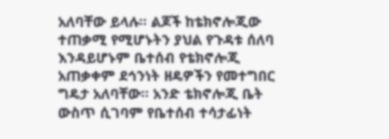አለባቸው ይላሉ፡፡ ልጆች ከቴክኖሎጂው ተጠቃሚ የሚሆኑትን ያህል የጉዳቱ ሰለባ እንዳይሆኑም ቤተሰብ የቴክኖሎጂ
አጠቃቀም ደኅንነት ዘዴዎችን የመተግበር ግዴታ አለባቸው፡፡ አንድ ቴክኖሎጂ ቤት ውስጥ ሲገባም የቤተሰብ ተሳታፊነት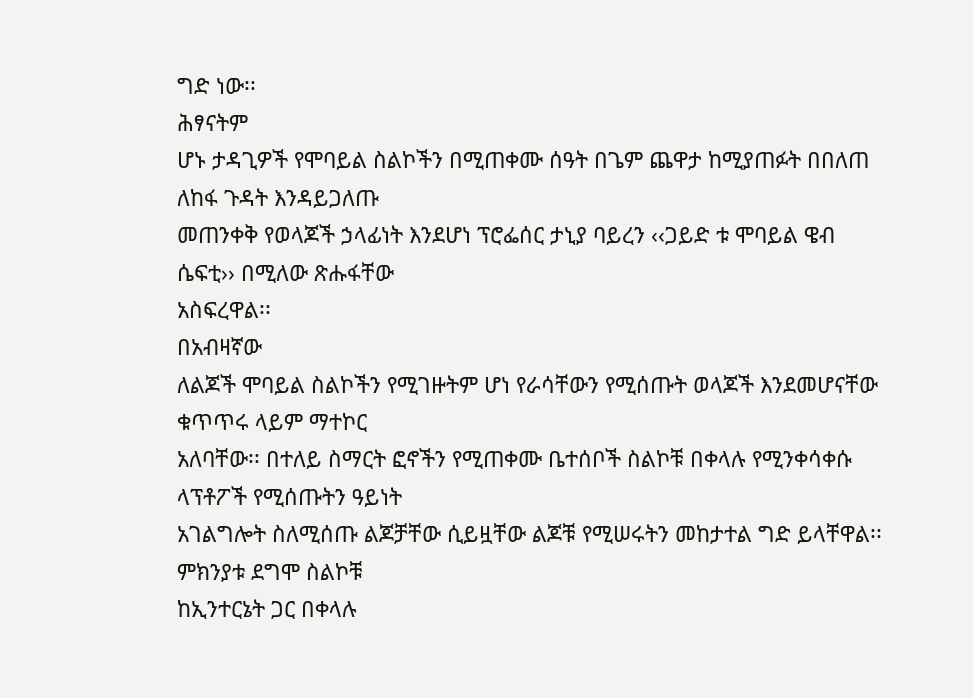ግድ ነው፡፡
ሕፃናትም
ሆኑ ታዳጊዎች የሞባይል ስልኮችን በሚጠቀሙ ሰዓት በጌም ጨዋታ ከሚያጠፉት በበለጠ ለከፋ ጉዳት እንዳይጋለጡ
መጠንቀቅ የወላጆች ኃላፊነት እንደሆነ ፕሮፌሰር ታኒያ ባይረን ‹‹ጋይድ ቱ ሞባይል ዌብ ሴፍቲ›› በሚለው ጽሑፋቸው
አስፍረዋል፡፡
በአብዛኛው
ለልጆች ሞባይል ስልኮችን የሚገዙትም ሆነ የራሳቸውን የሚሰጡት ወላጆች እንደመሆናቸው ቁጥጥሩ ላይም ማተኮር
አለባቸው፡፡ በተለይ ስማርት ፎኖችን የሚጠቀሙ ቤተሰቦች ስልኮቹ በቀላሉ የሚንቀሳቀሱ ላፕቶፖች የሚሰጡትን ዓይነት
አገልግሎት ስለሚሰጡ ልጆቻቸው ሲይዟቸው ልጆቹ የሚሠሩትን መከታተል ግድ ይላቸዋል፡፡ ምክንያቱ ደግሞ ስልኮቹ
ከኢንተርኔት ጋር በቀላሉ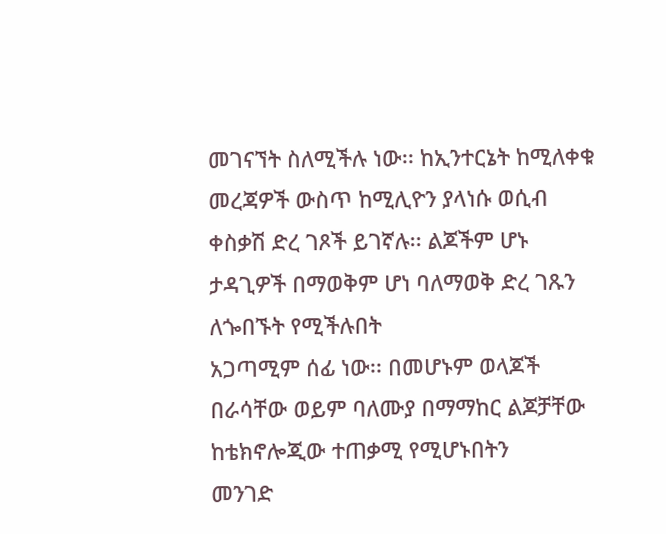መገናኘት ስለሚችሉ ነው፡፡ ከኢንተርኔት ከሚለቀቁ መረጃዎች ውስጥ ከሚሊዮን ያላነሱ ወሲብ
ቀስቃሽ ድረ ገጾች ይገኛሉ፡፡ ልጆችም ሆኑ ታዳጊዎች በማወቅም ሆነ ባለማወቅ ድረ ገጹን ለጐበኙት የሚችሉበት
አጋጣሚም ሰፊ ነው፡፡ በመሆኑም ወላጆች በራሳቸው ወይም ባለሙያ በማማከር ልጆቻቸው ከቴክኖሎጂው ተጠቃሚ የሚሆኑበትን
መንገድ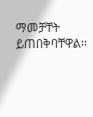ማመቻቸት ይጠበቅባቸዋል፡፡